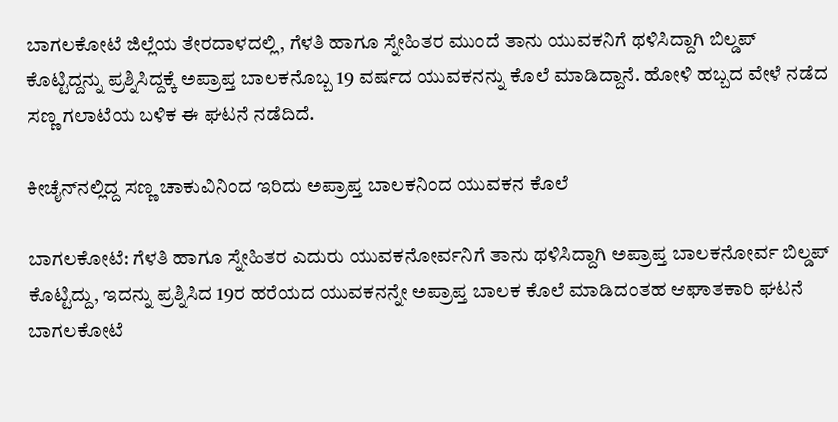ಬಾಗಲಕೋಟೆ ಜಿಲ್ಲೆಯ ತೇರದಾಳದಲ್ಲಿ, ಗೆಳತಿ ಹಾಗೂ ಸ್ನೇಹಿತರ ಮುಂದೆ ತಾನು ಯುವಕನಿಗೆ ಥಳಿಸಿದ್ದಾಗಿ ಬಿಲ್ಡಪ್ ಕೊಟ್ಟಿದ್ದನ್ನು ಪ್ರಶ್ನಿಸಿದ್ದಕ್ಕೆ ಅಪ್ರಾಪ್ತ ಬಾಲಕನೊಬ್ಬ 19 ವರ್ಷದ ಯುವಕನನ್ನು ಕೊಲೆ ಮಾಡಿದ್ದಾನೆ. ಹೋಳಿ ಹಬ್ಬದ ವೇಳೆ ನಡೆದ ಸಣ್ಣ ಗಲಾಟೆಯ ಬಳಿಕ ಈ ಘಟನೆ ನಡೆದಿದೆ.

ಕೀಚೈನ್‌ನಲ್ಲಿದ್ದ ಸಣ್ಣ ಚಾಕುವಿನಿಂದ ಇರಿದು ಅಪ್ರಾಪ್ತ ಬಾಲಕನಿಂದ ಯುವಕನ ಕೊಲೆ

ಬಾಗಲಕೋಟೆ: ಗೆಳತಿ ಹಾಗೂ ಸ್ನೇಹಿತರ ಎದುರು ಯುವಕನೋರ್ವನಿಗೆ ತಾನು ಥಳಿಸಿದ್ದಾಗಿ ಅಪ್ರಾಪ್ತ ಬಾಲಕನೋರ್ವ ಬಿಲ್ಡಪ್ ಕೊಟ್ಟಿದ್ದು, ಇದನ್ನು ಪ್ರಶ್ನಿಸಿದ 19ರ ಹರೆಯದ ಯುವಕನನ್ನೇ ಅಪ್ರಾಪ್ತ ಬಾಲಕ ಕೊಲೆ ಮಾಡಿದಂತಹ ಆಘಾತಕಾರಿ ಘಟನೆ ಬಾಗಲಕೋಟೆ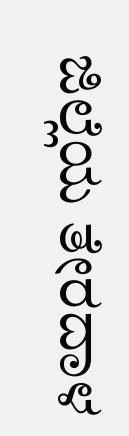ಜಿಲ್ಲೆಯ ತೇರದಾಳ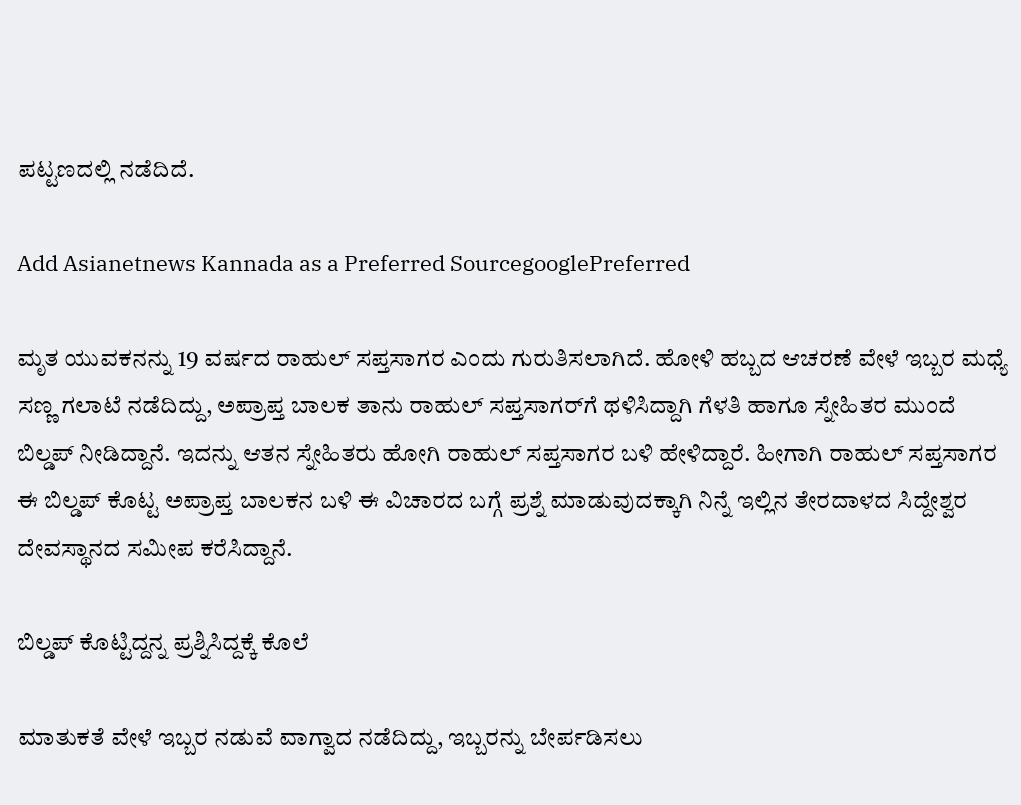ಪಟ್ಟಣದಲ್ಲಿ ನಡೆದಿದೆ.

Add Asianetnews Kannada as a Preferred SourcegooglePreferred

ಮೃತ ಯುವಕನನ್ನು 19 ವರ್ಷದ ರಾಹುಲ್ ಸಪ್ತಸಾಗರ ಎಂದು ಗುರುತಿಸಲಾಗಿದೆ. ಹೋಳಿ ಹಬ್ಬದ ಆಚರಣೆ ವೇಳೆ ಇಬ್ಬರ ಮಧ್ಯೆ ಸಣ್ಣ ಗಲಾಟೆ ನಡೆದಿದ್ದು, ಅಪ್ರಾಪ್ತ ಬಾಲಕ ತಾನು ರಾಹುಲ್ ಸಪ್ತಸಾಗರ್‌ಗೆ ಥಳಿಸಿದ್ದಾಗಿ ಗೆಳತಿ ಹಾಗೂ ಸ್ನೇಹಿತರ ಮುಂದೆ ಬಿಲ್ಡಪ್ ನೀಡಿದ್ದಾನೆ. ಇದನ್ನು ಆತನ ಸ್ನೇಹಿತರು ಹೋಗಿ ರಾಹುಲ್ ಸಪ್ತಸಾಗರ ಬಳಿ ಹೇಳಿದ್ದಾರೆ. ಹೀಗಾಗಿ ರಾಹುಲ್ ಸಪ್ತಸಾಗರ ಈ ಬಿಲ್ಡಪ್ ಕೊಟ್ಟ ಅಪ್ರಾಪ್ತ ಬಾಲಕನ ಬಳಿ ಈ ವಿಚಾರದ ಬಗ್ಗೆ ಪ್ರಶ್ನೆ ಮಾಡುವುದಕ್ಕಾಗಿ ನಿನ್ನೆ ಇಲ್ಲಿನ ತೇರದಾಳದ ಸಿದ್ದೇಶ್ವರ ದೇವಸ್ಥಾನದ ಸಮೀಪ ಕರೆಸಿದ್ದಾನೆ.

ಬಿಲ್ಡಪ್ ಕೊಟ್ಟಿದ್ದನ್ನ ಪ್ರಶ್ನಿಸಿದ್ದಕ್ಕೆ ಕೊಲೆ

ಮಾತುಕತೆ ವೇಳೆ‌ ಇಬ್ಬರ ನಡುವೆ ವಾಗ್ವಾದ ನಡೆದಿದ್ದು, ಇಬ್ಬರನ್ನು ಬೇರ್ಪಡಿಸಲು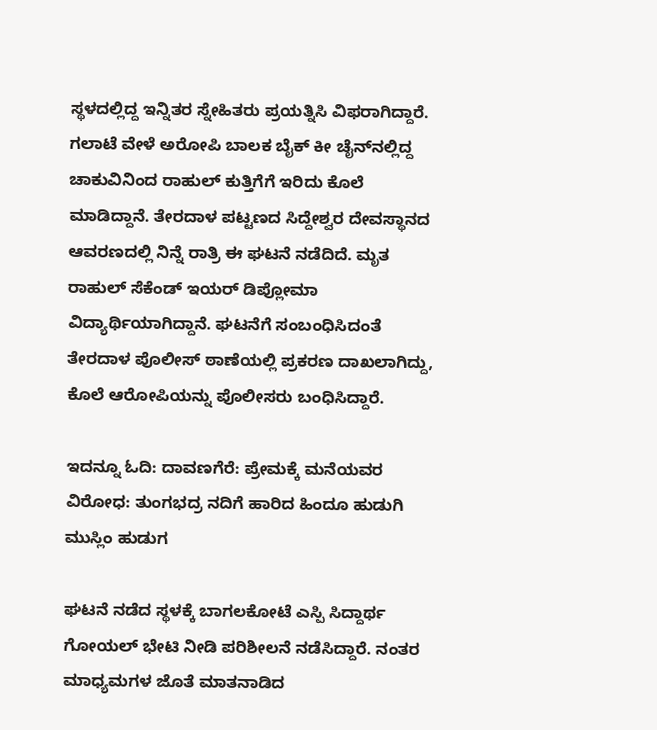ಸ್ಥಳದಲ್ಲಿದ್ದ ಇನ್ನಿತರ ಸ್ನೇಹಿತರು ಪ್ರಯತ್ನಿಸಿ ವಿಫರಾಗಿದ್ದಾರೆ. ಗಲಾಟೆ ವೇಳೆ ಅರೋಪಿ ಬಾಲಕ ಬೈಕ್ ಕೀ ಚೈನ್‌ನಲ್ಲಿದ್ದ ಚಾಕುವಿನಿಂದ ರಾಹುಲ್ ಕುತ್ತಿಗೆಗೆ ಇರಿದು ಕೊಲೆ ಮಾಡಿದ್ದಾನೆ. ತೇರದಾಳ ಪಟ್ಟಣದ ಸಿದ್ದೇಶ್ವರ ದೇವಸ್ಥಾನದ ಆವರಣದಲ್ಲಿ ನಿನ್ನೆ ರಾತ್ರಿ ಈ ಘಟನೆ ನಡೆದಿದೆ. ಮೃತ ರಾಹುಲ್ ಸೆಕೆಂಡ್ ಇಯರ್ ಡಿಪ್ಲೋಮಾ ವಿದ್ಯಾರ್ಥಿಯಾಗಿದ್ದಾನೆ. ಘಟನೆಗೆ ಸಂಬಂಧಿಸಿದಂತೆ ತೇರದಾಳ ಪೊಲೀಸ್ ಠಾಣೆಯಲ್ಲಿ ಪ್ರಕರಣ ದಾಖಲಾಗಿದ್ದು, ಕೊಲೆ ಆರೋಪಿಯನ್ನು ಪೊಲೀಸರು ಬಂಧಿಸಿದ್ದಾರೆ.

ಇದನ್ನೂ ಓದಿ: ದಾವಣಗೆರೆ: ಪ್ರೇಮಕ್ಕೆ ಮನೆಯವರ ವಿರೋಧ: ತುಂಗಭದ್ರ ನದಿಗೆ ಹಾರಿದ ಹಿಂದೂ ಹುಡುಗಿ ಮುಸ್ಲಿಂ ಹುಡುಗ

ಘಟನೆ ನಡೆದ ಸ್ಥಳಕ್ಕೆ ಬಾಗಲಕೋಟೆ ಎಸ್ಪಿ ಸಿದ್ದಾರ್ಥ ಗೋಯಲ್ ಭೇಟಿ ನೀಡಿ ಪರಿಶೀಲನೆ ನಡೆಸಿದ್ದಾರೆ. ನಂತರ ಮಾಧ್ಯಮಗಳ ಜೊತೆ ಮಾತನಾಡಿದ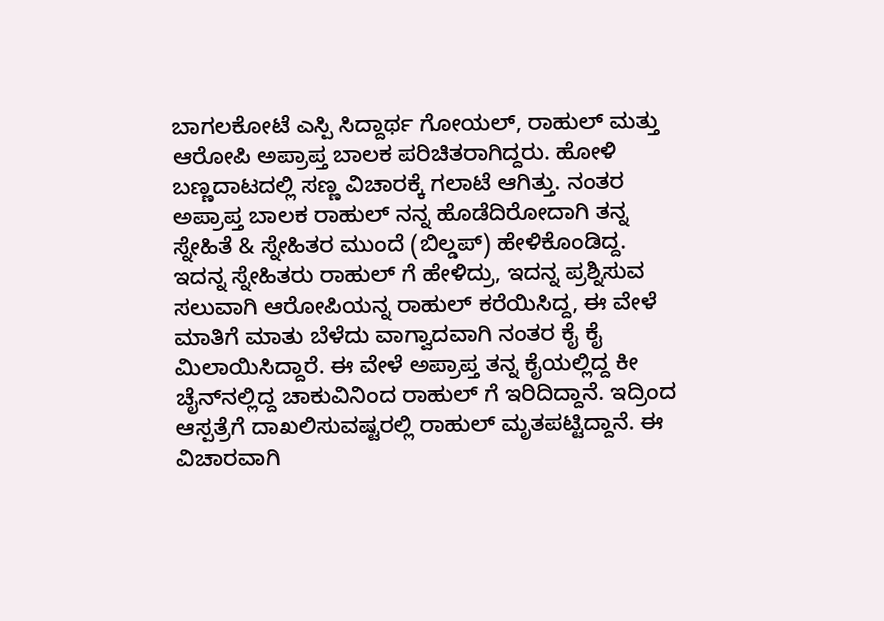ಬಾಗಲಕೋಟೆ ಎಸ್ಪಿ ಸಿದ್ದಾರ್ಥ ಗೋಯಲ್, ರಾಹುಲ್ ಮತ್ತು ಆರೋಪಿ ಅಪ್ರಾಪ್ತ ಬಾಲಕ ಪರಿಚಿತರಾಗಿದ್ದರು. ಹೋಳಿ ಬಣ್ಣದಾಟದಲ್ಲಿ ಸಣ್ಣ ವಿಚಾರಕ್ಕೆ ಗಲಾಟೆ ಆಗಿತ್ತು. ನಂತರ ಅಪ್ರಾಪ್ತ ಬಾಲಕ ರಾಹುಲ್ ನನ್ನ ಹೊಡೆದಿರೋದಾಗಿ ತನ್ನ ಸ್ನೇಹಿತೆ & ಸ್ನೇಹಿತರ ಮುಂದೆ (ಬಿಲ್ಡಪ್) ಹೇಳಿಕೊಂಡಿದ್ದ. ಇದನ್ನ ಸ್ನೇಹಿತರು ರಾಹುಲ್ ಗೆ ಹೇಳಿದ್ರು, ಇದನ್ನ ಪ್ರಶ್ನಿಸುವ ಸಲುವಾಗಿ ಆರೋಪಿಯನ್ನ ರಾಹುಲ್ ಕರೆಯಿಸಿದ್ದ, ಈ ವೇಳೆ ಮಾತಿಗೆ ಮಾತು ಬೆಳೆದು ವಾಗ್ವಾದವಾಗಿ ನಂತರ ಕೈ ಕೈ ಮಿಲಾಯಿಸಿದ್ದಾರೆ. ಈ ವೇಳೆ ಅಪ್ರಾಪ್ತ ತನ್ನ ಕೈಯಲ್ಲಿದ್ದ ಕೀ ಚೈನ್‌ನಲ್ಲಿದ್ದ ಚಾಕುವಿನಿಂದ ರಾಹುಲ್ ಗೆ ಇರಿದಿದ್ದಾನೆ. ಇದ್ರಿಂದ ಆಸ್ಪತ್ರೆಗೆ ದಾಖಲಿಸುವಷ್ಟರಲ್ಲಿ ರಾಹುಲ್ ಮೃತಪಟ್ಟಿದ್ದಾನೆ. ಈ ವಿಚಾರವಾಗಿ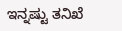ಇನ್ನಷ್ಟು ತನಿಖೆ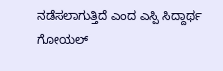ನಡೆಸಲಾಗುತ್ತಿದೆ ಎಂದ ಎಸ್ಪಿ ಸಿದ್ದಾರ್ಥ ಗೋಯಲ್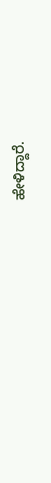ಹೇಳಿದ್ದಾರೆ.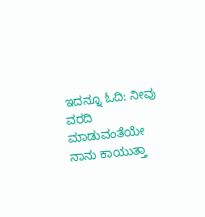ಇದನ್ನೂ ಓದಿ: ನೀವು ವರದಿ ಮಾಡುವಂತೆಯೇ ನಾನು ಕಾಯುತ್ತಾ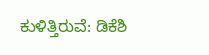ಕುಳಿತ್ತಿರುವೆ: ಡಿಕೆಶಿ